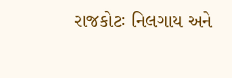રાજકોટઃ નિલગાય અને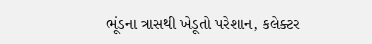ભૂંડના ત્રાસથી ખેડૂતો પરેશાન, કલેક્ટર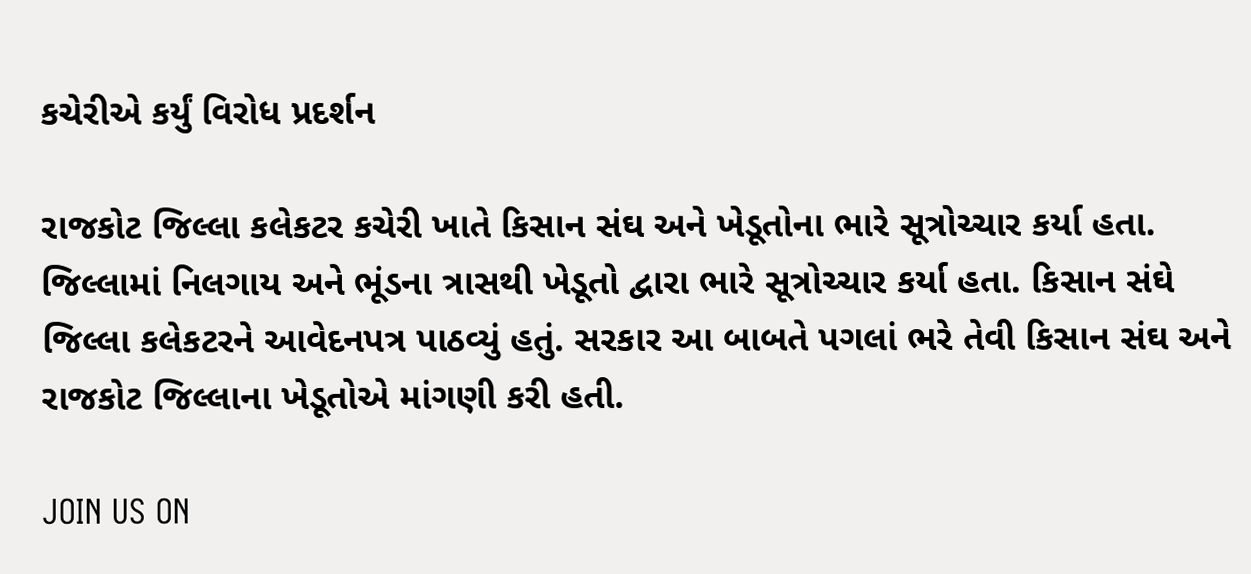કચેરીએ કર્યું વિરોધ પ્રદર્શન

રાજકોટ જિલ્લા કલેકટર કચેરી ખાતે કિસાન સંઘ અને ખેડૂતોના ભારે સૂત્રોચ્ચાર કર્યા હતા. જિલ્લામાં નિલગાય અને ભૂંડના ત્રાસથી ખેડૂતો દ્વારા ભારે સૂત્રોચ્ચાર કર્યા હતા. કિસાન સંઘે જિલ્લા કલેકટરને આવેદનપત્ર પાઠવ્યું હતું. સરકાર આ બાબતે પગલાં ભરે તેવી કિસાન સંઘ અને રાજકોટ જિલ્લાના ખેડૂતોએ માંગણી કરી હતી.

JOIN US ON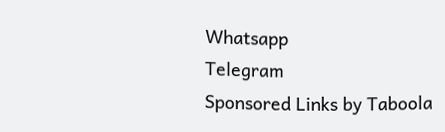Whatsapp
Telegram
Sponsored Links by Taboola